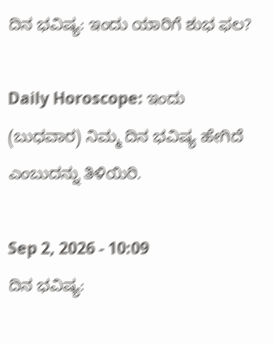ದಿನ ಭವಿಷ್ಯ: ಇಂದು ಯಾರಿಗೆ ಶುಭ ಫಲ?

Daily Horoscope: ಇಂದು (ಬುಧವಾರ) ನಿಮ್ಮ ದಿನ ಭವಿಷ್ಯ ಹೇಗಿದೆ ಎಂಬುದನ್ನು ತಿಳಿಯಿರಿ.

Sep 2, 2026 - 10:09
ದಿನ ಭವಿಷ್ಯ: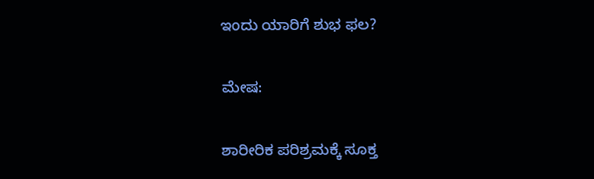ಇಂದು ಯಾರಿಗೆ ಶುಭ ಫಲ?

ಮೇಷ:

ಶಾರೀರಿಕ ಪರಿಶ್ರಮಕ್ಕೆ ಸೂಕ್ತ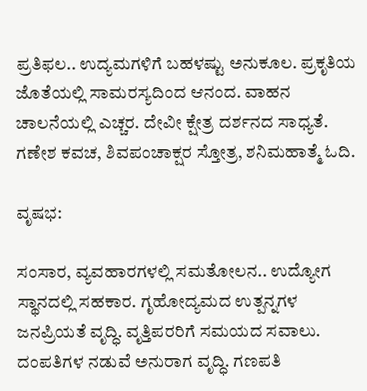ಪ್ರತಿಫಲ.. ಉದ್ಯಮಗಳಿಗೆ ಬಹಳಷ್ಟು ಅನುಕೂಲ. ಪ್ರಕೃತಿಯ ಜೊತೆಯಲ್ಲಿ ಸಾಮರಸ್ಯದಿಂದ ಆನಂದ. ವಾಹನ ಚಾಲನೆಯಲ್ಲಿ ಎಚ್ಚರ. ದೇವೀ ಕ್ಷೇತ್ರ ದರ್ಶನದ ಸಾಧ್ಯತೆ. ಗಣೇಶ ಕವಚ, ಶಿವಪಂಚಾಕ್ಷರ ಸ್ತೋತ್ರ, ಶನಿಮಹಾತ್ಮೆ ಓದಿ.

ವೃಷಭ:

ಸಂಸಾರ, ವ್ಯವಹಾರಗಳಲ್ಲಿ ಸಮತೋಲನ.. ಉದ್ಯೋಗ ಸ್ಥಾನದಲ್ಲಿ ಸಹಕಾರ. ಗೃಹೋದ್ಯಮದ ಉತ್ಪನ್ನಗಳ ಜನಪ್ರಿಯತೆ ವೃದ್ಧಿ. ವೃತ್ತಿಪರರಿಗೆ ಸಮಯದ ಸವಾಲು. ದಂಪತಿಗಳ ನಡುವೆ ಅನುರಾಗ ವೃದ್ಧಿ. ಗಣಪತಿ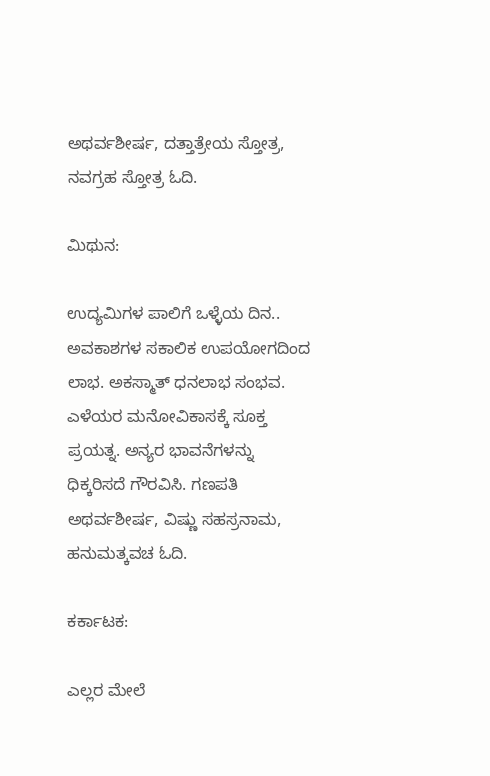ಅಥರ್ವಶೀರ್ಷ, ದತ್ತಾತ್ರೇಯ ಸ್ತೋತ್ರ, ನವಗ್ರಹ ಸ್ತೋತ್ರ ಓದಿ.

ಮಿಥುನ:

ಉದ್ಯಮಿಗಳ ಪಾಲಿಗೆ ಒಳ್ಳೆಯ ದಿನ.. ಅವಕಾಶಗಳ ಸಕಾಲಿಕ ಉಪಯೋಗದಿಂದ ಲಾಭ. ಅಕಸ್ಮಾತ್ ಧನಲಾಭ ಸಂಭವ. ಎಳೆಯರ ಮನೋವಿಕಾಸಕ್ಕೆ ಸೂಕ್ತ ಪ್ರಯತ್ನ. ಅನ್ಯರ ಭಾವನೆಗಳನ್ನು ಧಿಕ್ಕರಿಸದೆ ಗೌರವಿಸಿ. ಗಣಪತಿ ಅಥರ್ವಶೀರ್ಷ, ವಿಷ್ಣು ಸಹಸ್ರನಾಮ, ಹನುಮತ್ಕವಚ ಓದಿ.

ಕರ್ಕಾಟಕ:

ಎಲ್ಲರ ಮೇಲೆ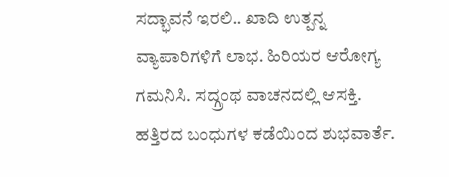ಸದ್ಭಾವನೆ ಇರಲಿ.. ಖಾದಿ ಉತ್ಪನ್ನ ವ್ಯಾಪಾರಿಗಳಿಗೆ ಲಾಭ. ಹಿರಿಯರ ಆರೋಗ್ಯ ಗಮನಿಸಿ. ಸದ್ಗ್ರಂಥ ವಾಚನದಲ್ಲಿ ಆಸಕ್ತಿ. ಹತ್ತಿರದ ಬಂಧುಗಳ ಕಡೆಯಿಂದ ಶುಭವಾರ್ತೆ.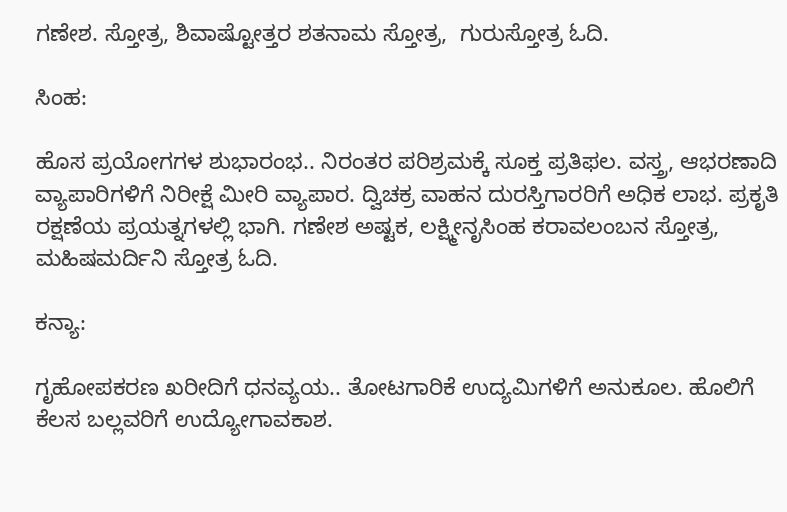ಗಣೇಶ. ಸ್ತೋತ್ರ, ಶಿವಾಷ್ಟೋತ್ತರ ಶತನಾಮ ಸ್ತೋತ್ರ,  ಗುರುಸ್ತೋತ್ರ ಓದಿ.

ಸಿಂಹ:

ಹೊಸ ಪ್ರಯೋಗಗಳ ಶುಭಾರಂಭ.. ನಿರಂತರ ಪರಿಶ್ರಮಕ್ಕೆ ಸೂಕ್ತ ಪ್ರತಿಫಲ. ವಸ್ತ್ರ, ಆಭರಣಾದಿ ವ್ಯಾಪಾರಿಗಳಿಗೆ ನಿರೀಕ್ಷೆ ಮೀರಿ ವ್ಯಾಪಾರ. ದ್ವಿಚಕ್ರ ವಾಹನ ದುರಸ್ತಿಗಾರರಿಗೆ ಅಧಿಕ ಲಾಭ. ಪ್ರಕೃತಿ ರಕ್ಷಣೆಯ ಪ್ರಯತ್ನಗಳಲ್ಲಿ ಭಾಗಿ. ಗಣೇಶ ಅಷ್ಟಕ, ಲಕ್ಷ್ಮೀನೃಸಿಂಹ ಕರಾವಲಂಬನ ಸ್ತೋತ್ರ, ಮಹಿಷಮರ್ದಿನಿ ಸ್ತೋತ್ರ ಓದಿ.

ಕನ್ಯಾ:

ಗೃಹೋಪಕರಣ ಖರೀದಿಗೆ ಧನವ್ಯಯ.. ತೋಟಗಾರಿಕೆ ಉದ್ಯಮಿಗಳಿಗೆ ಅನುಕೂಲ. ಹೊಲಿಗೆ ಕೆಲಸ ಬಲ್ಲವರಿಗೆ ಉದ್ಯೋಗಾವಕಾಶ.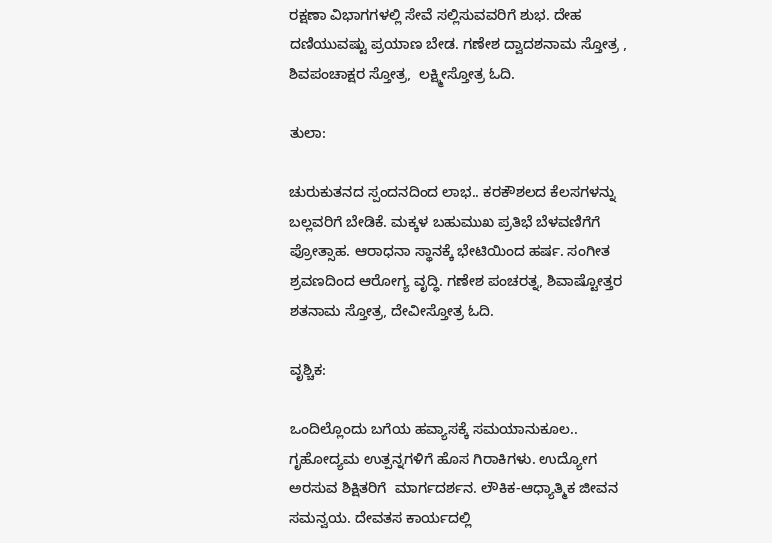ರಕ್ಷಣಾ ವಿಭಾಗಗಳಲ್ಲಿ ಸೇವೆ ಸಲ್ಲಿಸುವವರಿಗೆ ಶುಭ. ದೇಹ ದಣಿಯುವಷ್ಟು ಪ್ರಯಾಣ ಬೇಡ. ಗಣೇಶ ದ್ವಾದಶನಾಮ ಸ್ತೋತ್ರ , ಶಿವಪಂಚಾಕ್ಷರ ಸ್ತೋತ್ರ,  ಲಕ್ಷ್ಮೀಸ್ತೋತ್ರ ಓದಿ.

ತುಲಾ:

ಚುರುಕುತನದ ಸ್ಪಂದನದಿಂದ ಲಾಭ.. ಕರಕೌಶಲದ ಕೆಲಸಗಳನ್ನು ಬಲ್ಲವರಿಗೆ ಬೇಡಿಕೆ. ಮಕ್ಕಳ ಬಹುಮುಖ ಪ್ರತಿಭೆ ಬೆಳವಣಿಗೆಗೆ ಪ್ರೋತ್ಸಾಹ. ಆರಾಧನಾ ಸ್ಥಾನಕ್ಕೆ ಭೇಟಿಯಿಂದ ಹರ್ಷ. ಸಂಗೀತ ಶ್ರವಣದಿಂದ ಆರೋಗ್ಯ ವೃದ್ಧಿ. ಗಣೇಶ ಪಂಚರತ್ನ, ಶಿವಾಷ್ಟೋತ್ತರ ಶತನಾಮ ಸ್ತೋತ್ರ, ದೇವೀಸ್ತೋತ್ರ ಓದಿ.

ವೃಶ್ಚಿಕ:

ಒಂದಿಲ್ಲೊಂದು ಬಗೆಯ ಹವ್ಯಾಸಕ್ಕೆ ಸಮಯಾನುಕೂಲ.. ಗೃಹೋದ್ಯಮ ಉತ್ಪನ್ನಗಳಿಗೆ ಹೊಸ ಗಿರಾಕಿಗಳು. ಉದ್ಯೋಗ ಅರಸುವ ಶಿಕ್ಷಿತರಿಗೆ  ಮಾರ್ಗದರ್ಶನ. ಲೌಕಿಕ-ಆಧ್ಯಾತ್ಮಿಕ ಜೀವನ ಸಮನ್ವಯ. ದೇವತಸ ಕಾರ್ಯದಲ್ಲಿ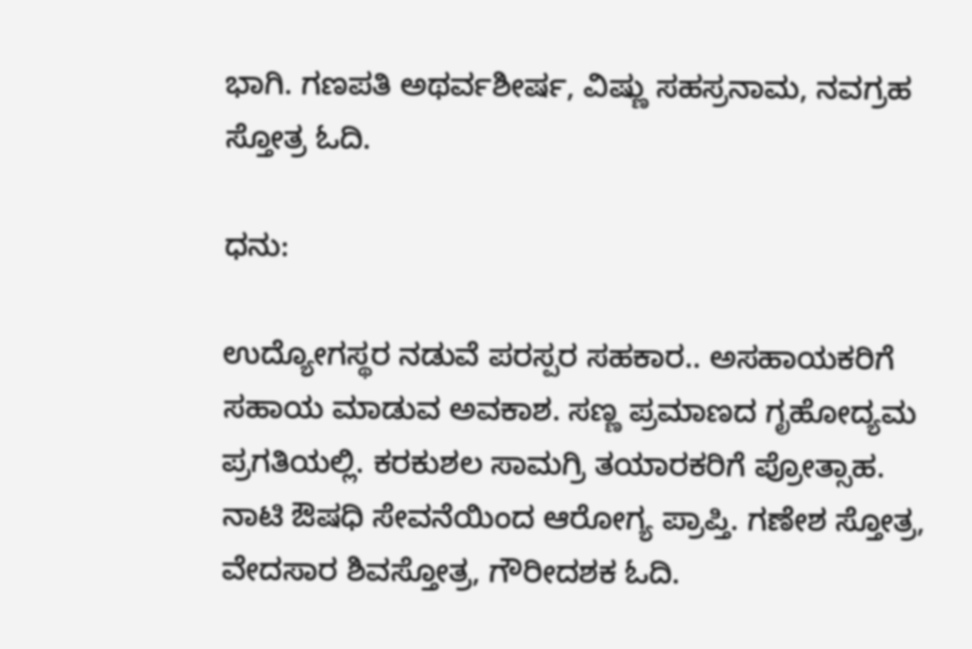ಭಾಗಿ. ಗಣಪತಿ ಅಥರ್ವಶೀರ್ಷ, ವಿಷ್ಣು ಸಹಸ್ರನಾಮ, ನವಗ್ರಹ ಸ್ತೋತ್ರ ಓದಿ.

ಧನು:

ಉದ್ಯೋಗಸ್ಥರ ನಡುವೆ ಪರಸ್ಪರ ಸಹಕಾರ.. ಅಸಹಾಯಕರಿಗೆ ಸಹಾಯ ಮಾಡುವ ಅವಕಾಶ. ಸಣ್ಣ ಪ್ರಮಾಣದ ಗೃಹೋದ್ಯಮ ಪ್ರಗತಿಯಲ್ಲಿ. ಕರಕುಶಲ ಸಾಮಗ್ರಿ ತಯಾರಕರಿಗೆ ಪ್ರೋತ್ಸಾಹ. ನಾಟಿ ಔಷಧಿ ಸೇವನೆಯಿಂದ ಆರೋಗ್ಯ ಪ್ರಾಪ್ತಿ. ಗಣೇಶ ಸ್ತೋತ್ರ, ವೇದಸಾರ ಶಿವಸ್ತೋತ್ರ, ಗೌರೀದಶಕ ಓದಿ.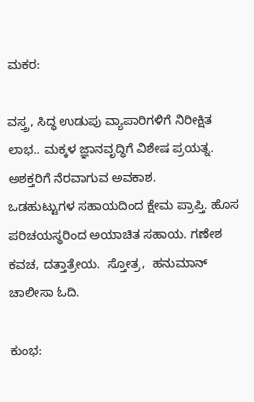ಮಕರ:

ವಸ್ತ್ರ, ಸಿದ್ಧ ಉಡುಪು ವ್ಯಾಪಾರಿಗಳಿಗೆ ನಿರೀಕ್ಷಿತ  ಲಾಭ.. ಮಕ್ಕಳ ಜ್ಞಾನವೃದ್ಧಿಗೆ ವಿಶೇಷ ಪ್ರಯತ್ನ. ಅಶಕ್ತರಿಗೆ ನೆರವಾಗುವ ಅವಕಾಶ.
ಒಡಹುಟ್ಟುಗಳ ಸಹಾಯದಿಂದ ಕ್ಷೇಮ ಪ್ರಾಪ್ತಿ. ಹೊಸ ಪರಿಚಯಸ್ಥರಿಂದ ಅಯಾಚಿತ ಸಹಾಯ. ಗಣೇಶ ಕವಚ, ದತ್ತಾತ್ರೇಯ.  ಸ್ತೋತ್ರ,  ಹನುಮಾನ್ ಚಾಲೀಸಾ ಓದಿ.

ಕುಂಭ: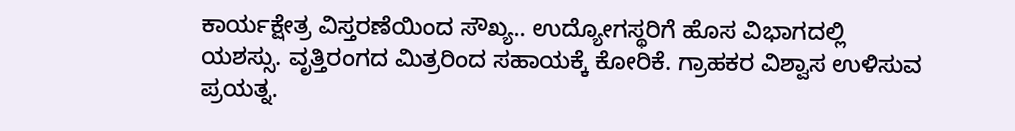ಕಾರ್ಯಕ್ಷೇತ್ರ ವಿಸ್ತರಣೆಯಿಂದ ಸೌಖ್ಯ.. ಉದ್ಯೋಗಸ್ಥರಿಗೆ ಹೊಸ ವಿಭಾಗದಲ್ಲಿ ಯಶಸ್ಸು. ವೃತ್ತಿರಂಗದ ಮಿತ್ರರಿಂದ ಸಹಾಯಕ್ಕೆ ಕೋರಿಕೆ. ಗ್ರಾಹಕರ ವಿಶ್ವಾಸ ಉಳಿಸುವ ಪ್ರಯತ್ನ.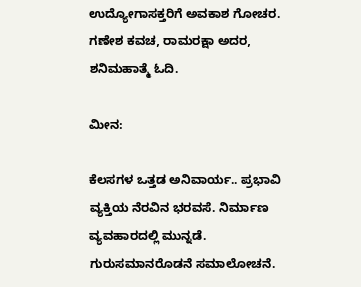ಉದ್ಯೋಗಾಸಕ್ತರಿಗೆ ಅವಕಾಶ ಗೋಚರ. ಗಣೇಶ ಕವಚ, ರಾಮರಕ್ಷಾ ಅದರ, ಶನಿಮಹಾತ್ಮೆ ಓದಿ.

ಮೀನ:

ಕೆಲಸಗಳ ಒತ್ತಡ ಅನಿವಾರ್ಯ.. ಪ್ರಭಾವಿ ವ್ಯಕ್ತಿಯ ನೆರವಿನ ಭರವಸೆ. ನಿರ್ಮಾಣ ವ್ಯವಹಾರದಲ್ಲಿ ಮುನ್ನಡೆ. ಗುರುಸಮಾನರೊಡನೆ ಸಮಾಲೋಚನೆ.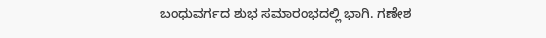ಬಂಧುವರ್ಗದ ಶುಭ ಸಮಾರಂಭದಲ್ಲಿ ಭಾಗಿ. ಗಣೇಶ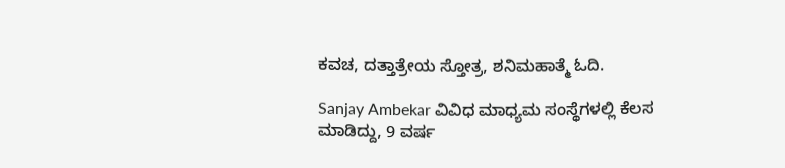ಕವಚ, ದತ್ತಾತ್ರೇಯ ಸ್ತೋತ್ರ, ಶನಿಮಹಾತ್ಮೆ ಓದಿ.

Sanjay Ambekar ವಿವಿಧ ಮಾಧ್ಯಮ ಸಂಸ್ಥೆಗಳಲ್ಲಿ ಕೆಲಸ ಮಾಡಿದ್ದು, 9 ವರ್ಷ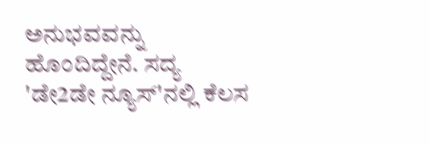ಅನುಭವವನ್ನು ಹೊಂದಿದ್ದೇನೆ. ಸದ್ಯ 'ಡೇ2ಡೇ ನ್ಯೂಸ್'ನಲ್ಲಿ ಕೆಲಸ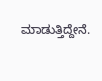ಮಾಡುತ್ತಿದ್ದೇನೆ.